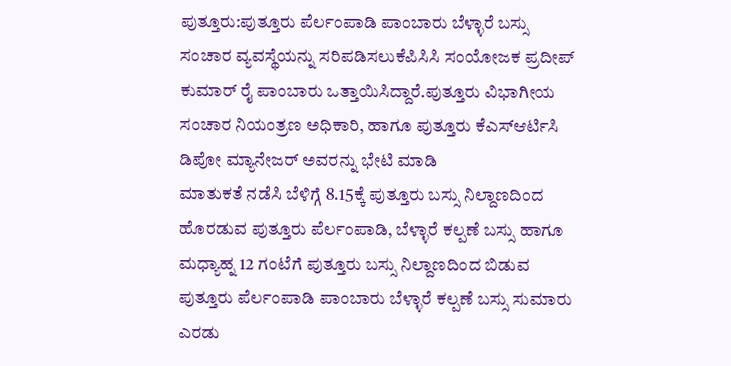ಪುತ್ತೂರು:ಪುತ್ತೂರು ಪೆರ್ಲಂಪಾಡಿ ಪಾಂಬಾರು ಬೆಳ್ಳಾರೆ ಬಸ್ಸು ಸಂಚಾರ ವ್ಯವಸ್ಥೆಯನ್ನು ಸರಿಪಡಿಸಲುಕೆಪಿಸಿಸಿ ಸಂಯೋಜಕ ಪ್ರದೀಪ್ ಕುಮಾರ್ ರೈ ಪಾಂಬಾರು ಒತ್ತಾಯಿಸಿದ್ದಾರೆ.ಪುತ್ತೂರು ವಿಭಾಗೀಯ ಸಂಚಾರ ನಿಯಂತ್ರಣ ಅಧಿಕಾರಿ, ಹಾಗೂ ಪುತ್ತೂರು ಕೆಎಸ್ಆರ್ಟಿಸಿ ಡಿಪೋ ಮ್ಯಾನೇಜರ್ ಅವರನ್ನು ಭೇಟಿ ಮಾಡಿ
ಮಾತುಕತೆ ನಡೆಸಿ ಬೆಳಿಗ್ಗೆ 8.15ಕ್ಕೆ ಪುತ್ತೂರು ಬಸ್ಸು ನಿಲ್ದಾಣದಿಂದ ಹೊರಡುವ ಪುತ್ತೂರು ಪೆರ್ಲಂಪಾಡಿ, ಬೆಳ್ಳಾರೆ ಕಲ್ಪಣೆ ಬಸ್ಸು ಹಾಗೂ ಮಧ್ಯಾಹ್ನ 12 ಗಂಟೆಗೆ ಪುತ್ತೂರು ಬಸ್ಸು ನಿಲ್ದಾಣದಿಂದ ಬಿಡುವ ಪುತ್ತೂರು ಪೆರ್ಲಂಪಾಡಿ ಪಾಂಬಾರು ಬೆಳ್ಳಾರೆ ಕಲ್ಪಣೆ ಬಸ್ಸು ಸುಮಾರು ಎರಡು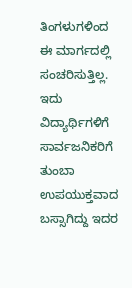ತಿಂಗಳುಗಳಿಂದ ಈ ಮಾರ್ಗದಲ್ಲಿ ಸಂಚರಿಸುತ್ತಿಲ್ಲ. ಇದು ವಿದ್ಯಾರ್ಥಿಗಳಿಗೆ ಸಾರ್ವಜನಿಕರಿಗೆ ತುಂಬಾ ಉಪಯುಕ್ತವಾದ ಬಸ್ಸಾಗಿದ್ದು ಇದರ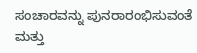ಸಂಚಾರವನ್ನು ಪುನರಾರಂಭಿಸುವಂತೆ ಮತ್ತು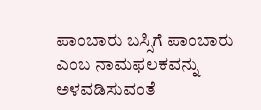ಪಾಂಬಾರು ಬಸ್ಸಿಗೆ ಪಾಂಬಾರು ಎಂಬ ನಾಮಫಲಕವನ್ನು ಅಳವಡಿಸುವಂತೆ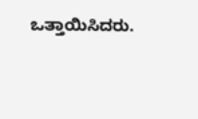ಒತ್ತಾಯಿಸಿದರು.